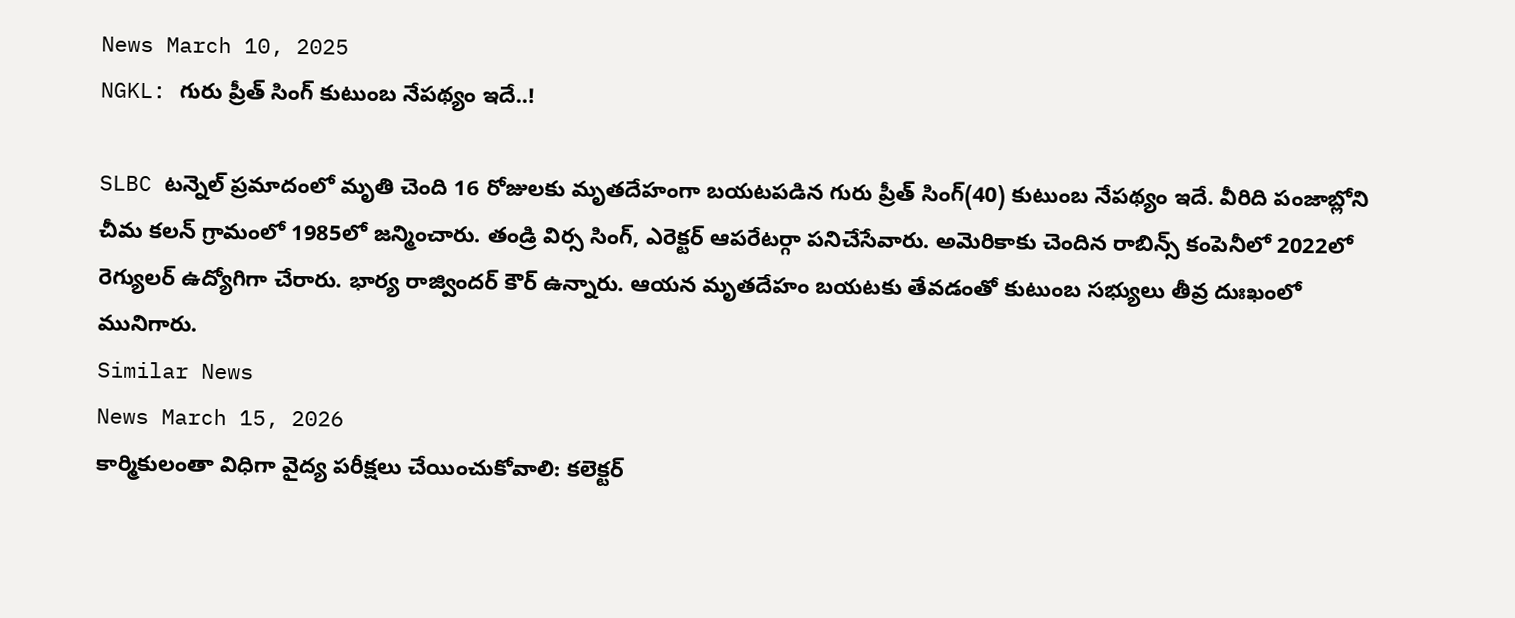News March 10, 2025
NGKL: గురు ప్రీత్ సింగ్ కుటుంబ నేపథ్యం ఇదే..!

SLBC టన్నెల్ ప్రమాదంలో మృతి చెంది 16 రోజులకు మృతదేహంగా బయటపడిన గురు ప్రీత్ సింగ్(40) కుటుంబ నేపథ్యం ఇదే. వీరిది పంజాబ్లోని చీమ కలన్ గ్రామంలో 1985లో జన్మించారు. తండ్రి విర్స సింగ్, ఎరెక్టర్ ఆపరేటర్గా పనిచేసేవారు. అమెరికాకు చెందిన రాబిన్స్ కంపెనీలో 2022లో రెగ్యులర్ ఉద్యోగిగా చేరారు. భార్య రాజ్విందర్ కౌర్ ఉన్నారు. ఆయన మృతదేహం బయటకు తేవడంతో కుటుంబ సభ్యులు తీవ్ర దుఃఖంలో మునిగారు.
Similar News
News March 15, 2026
కార్మికులంతా విధిగా వైద్య పరీక్షలు చేయించుకోవాలి: కలెక్టర్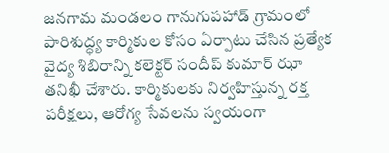జనగామ మండలం గానుగుపహాడ్ గ్రామంలో పారిశుద్ధ్య కార్మికుల కోసం ఏర్పాటు చేసిన ప్రత్యేక వైద్య శిబిరాన్ని కలెక్టర్ సందీప్ కుమార్ ఝా తనిఖీ చేశారు. కార్మికులకు నిర్వహిస్తున్న రక్త పరీక్షలు, ఆరోగ్య సేవలను స్వయంగా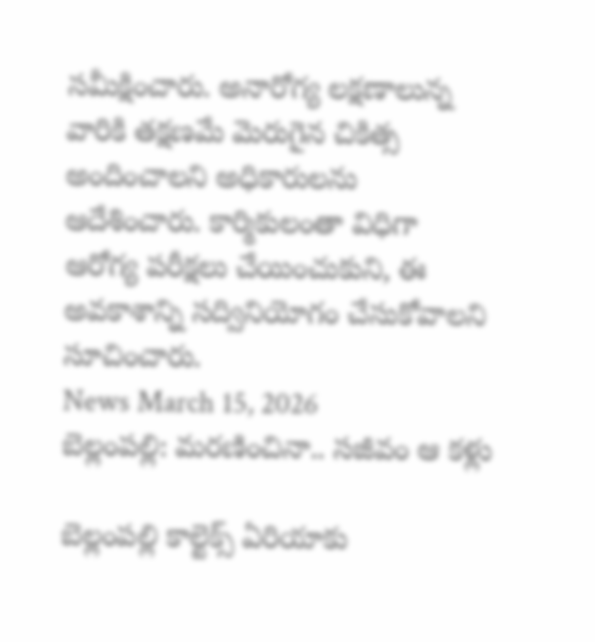సమీక్షించారు. అనారోగ్య లక్షణాలున్న వారికి తక్షణమే మెరుగైన చికిత్స అందించాలని అధికారులను ఆదేశించారు. కార్మికులంతా విధిగా ఆరోగ్య పరీక్షలు చేయించుకుని, ఈ అవకాశాన్ని సద్వినియోగం చేసుకోవాలని సూచించారు.
News March 15, 2026
బెల్లంపల్లి: మరణించినా.. సజీవం ఆ కళ్లు

బెల్లంపల్లి కాల్టెక్స్ ఏరియాకు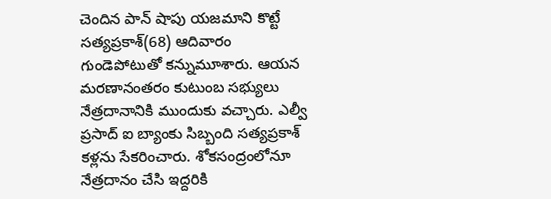చెందిన పాన్ షాపు యజమాని కొట్టే సత్యప్రకాశ్(68) ఆదివారం గుండెపోటుతో కన్నుమూశారు. ఆయన మరణానంతరం కుటుంబ సభ్యులు నేత్రదానానికి ముందుకు వచ్చారు. ఎల్వీ ప్రసాద్ ఐ బ్యాంకు సిబ్బంది సత్యప్రకాశ్ కళ్లను సేకరించారు. శోకసంద్రంలోనూ నేత్రదానం చేసి ఇద్దరికి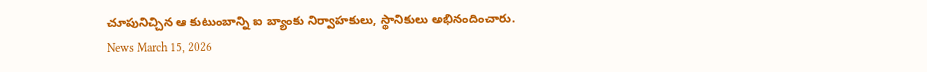చూపునిచ్చిన ఆ కుటుంబాన్ని ఐ బ్యాంకు నిర్వాహకులు, స్థానికులు అభినందించారు.
News March 15, 2026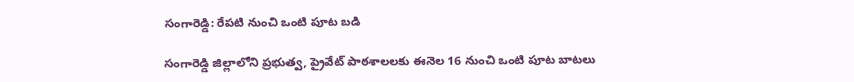సంగారెడ్డి: రేపటి నుంచి ఒంటి పూట బడి

సంగారెడ్డి జిల్లాలోని ప్రభుత్వ, ప్రైవేట్ పాఠశాలలకు ఈనెల 16 నుంచి ఒంటి పూట బాటలు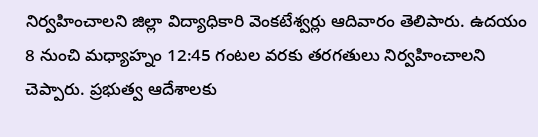నిర్వహించాలని జిల్లా విద్యాధికారి వెంకటేశ్వర్లు ఆదివారం తెలిపారు. ఉదయం 8 నుంచి మధ్యాహ్నం 12:45 గంటల వరకు తరగతులు నిర్వహించాలని చెప్పారు. ప్రభుత్వ ఆదేశాలకు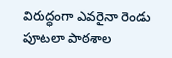విరుద్ధంగా ఎవరైనా రెండు పూటలా పాఠశాల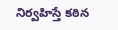నిర్వహిస్తే కఠిన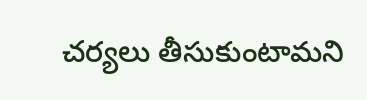చర్యలు తీసుకుంటామని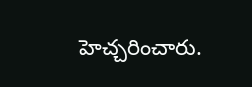హెచ్చరించారు.